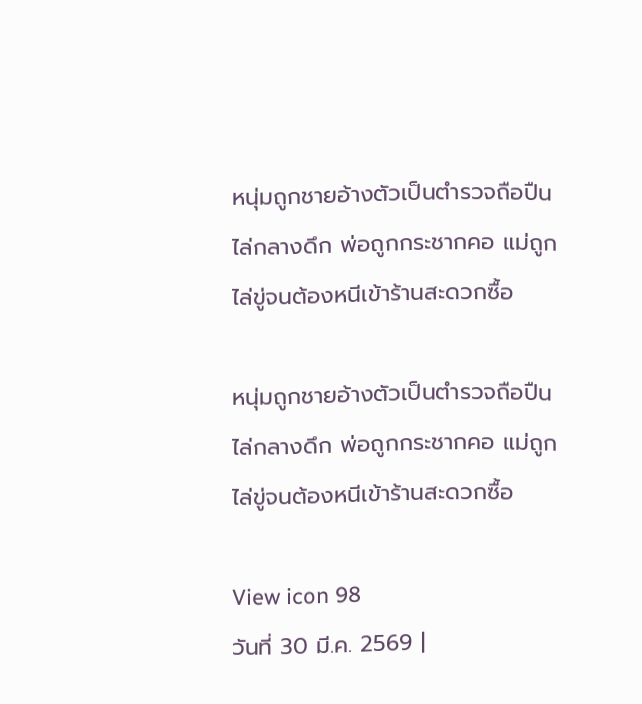หนุ่มถูกชายอ้างตัวเป็นตำรวจถือปืนไล่กลางดึก พ่อถูกกระชากคอ แม่ถูกไล่ขู่จนต้องหนีเข้าร้านสะดวกซื้อ

หนุ่มถูกชายอ้างตัวเป็นตำรวจถือปืนไล่กลางดึก พ่อถูกกระชากคอ แม่ถูกไล่ขู่จนต้องหนีเข้าร้านสะดวกซื้อ

View icon 98
วันที่ 30 มี.ค. 2569 |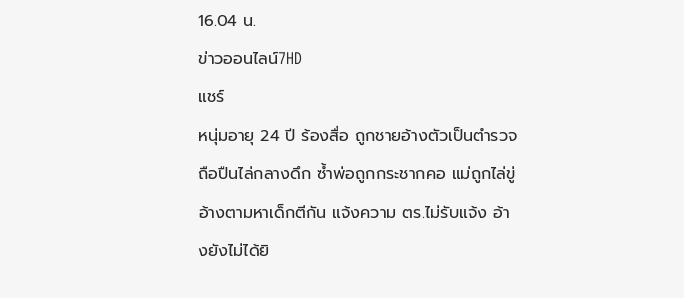16.04 น.
ข่าวออนไลน์7HD
แชร์
หนุ่มอายุ 24 ปี ร้องสื่อ ถูกชายอ้างตัวเป็นตำรวจถือปืนไล่กลางดึก ซ้ำพ่อถูกกระชากคอ แม่ถูกไล่ขู่อ้างตามหาเด็กตีกัน แจ้งความ ตร.ไม่รับแจ้ง อ้างยังไม่ได้ยิ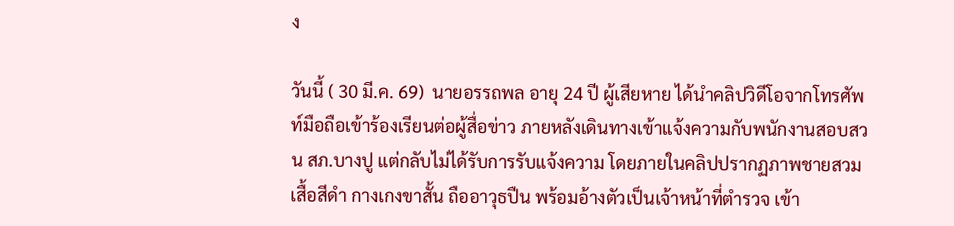ง

วันนี้ ( 30 มี.ค. 69)  นายอรรถพล อายุ 24 ปี ผู้เสียหาย ได้นำคลิปวิดีโอจากโทรศัพท์มือถือเข้าร้องเรียนต่อผู้สื่อข่าว ภายหลังเดินทางเข้าแจ้งความกับพนักงานสอบสวน สภ.บางปู แต่กลับไม่ได้รับการรับแจ้งความ โดยภายในคลิปปรากฏภาพชายสวมเสื้อสีดำ กางเกงขาสั้น ถืออาวุธปืน พร้อมอ้างตัวเป็นเจ้าหน้าที่ตำรวจ เข้า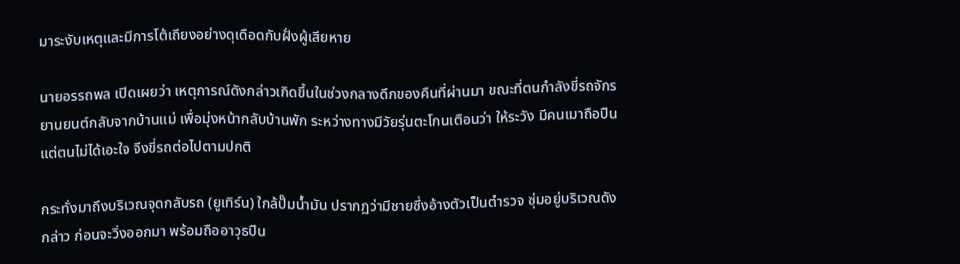มาระงับเหตุและมีการโต้เถียงอย่างดุเดือดกับฝั่งผู้เสียหาย

นายอรรถพล เปิดเผยว่า เหตุการณ์ดังกล่าวเกิดขึ้นในช่วงกลางดึกของคืนที่ผ่านมา ขณะที่ตนกำลังขี่รถจักรยานยนต์กลับจากบ้านแม่ เพื่อมุ่งหน้ากลับบ้านพัก ระหว่างทางมีวัยรุ่นตะโกนเตือนว่า ให้ระวัง มีคนเมาถือปืน แต่ตนไม่ได้เอะใจ จึงขี่รถต่อไปตามปกติ

กระทั่งมาถึงบริเวณจุดกลับรถ (ยูเทิร์น) ใกล้ปั๊มน้ำมัน ปรากฏว่ามีชายซึ่งอ้างตัวเป็นตำรวจ ซุ่มอยู่บริเวณดังกล่าว ก่อนจะวิ่งออกมา พร้อมถืออาวุธปืน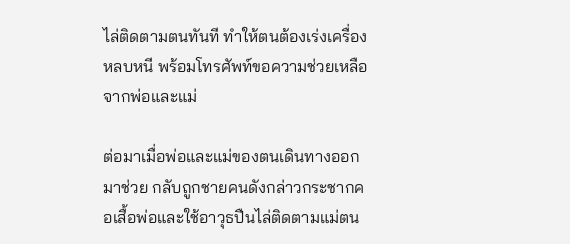ไล่ติดตามตนทันที ทำให้ตนต้องเร่งเครื่องหลบหนี พร้อมโทรศัพท์ขอความช่วยเหลือจากพ่อและแม่

ต่อมาเมื่อพ่อและแม่ของตนเดินทางออกมาช่วย กลับถูกชายคนดังกล่าวกระชากคอเสื้อพ่อและใช้อาวุธปืนไล่ติดตามแม่ตน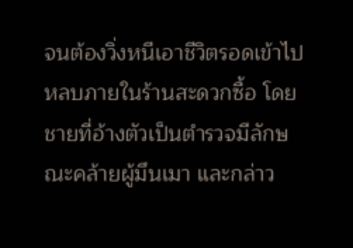จนต้องวิ่งหนีเอาชีวิตรอดเข้าไปหลบภายในร้านสะดวกซื้อ โดยชายที่อ้างตัวเป็นตำรวจมีลักษณะคล้ายผู้มึนเมา และกล่าว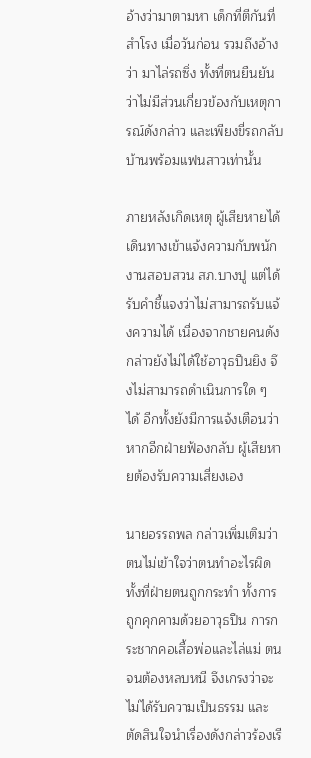อ้างว่ามาตามหา เด็กที่ตีกันที่สำโรง เมื่อวันก่อน รวมถึงอ้างว่า มาไล่รถซิ่ง ทั้งที่ตนยืนยันว่าไม่มีส่วนเกี่ยวข้องกับเหตุการณ์ดังกล่าว และเพียงขี่รถกลับบ้านพร้อมแฟนสาวเท่านั้น

ภายหลังเกิดเหตุ ผู้เสียหายได้เดินทางเข้าแจ้งความกับพนักงานสอบสวน สภ.บางปู แต่ได้รับคำชี้แจงว่าไม่สามารถรับแจ้งความได้ เนื่องจากชายคนดังกล่าวยังไม่ได้ใช้อาวุธปืนยิง จึงไม่สามารถดำเนินการใด ๆ ได้ อีกทั้งยังมีการแจ้งเตือนว่า หากอีกฝ่ายฟ้องกลับ ผู้เสียหายต้องรับความเสี่ยงเอง

นายอรรถพล กล่าวเพิ่มเติมว่า ตนไม่เข้าใจว่าตนทำอะไรผิด ทั้งที่ฝ่ายตนถูกกระทำ ทั้งการถูกคุกคามด้วยอาวุธปืน การกระชากคอเสื้อพ่อและไล่แม่ ตนจนต้องหลบหนี จึงเกรงว่าจะไม่ได้รับความเป็นธรรม และตัดสินใจนำเรื่องดังกล่าวร้องเรี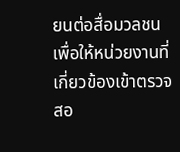ยนต่อสื่อมวลชนเพื่อให้หน่วยงานที่เกี่ยวข้องเข้าตรวจสอ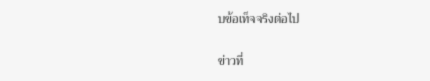บข้อเท็จจริงต่อไป

ข่าวที่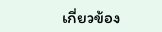เกี่ยวข้อง